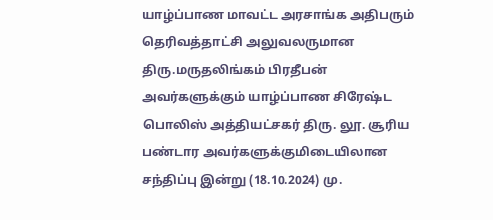யாழ்ப்பாண மாவட்ட அரசாங்க அதிபரும் தெரிவத்தாட்சி அலுவலருமான திரு.மருதலிங்கம் பிரதீபன் அவர்களுக்கும் யாழ்ப்பாண சிரேஷ்ட பொலிஸ் அத்தியட்சகர் திரு. லூ. சூரிய பண்டார அவர்களுக்குமிடையிலான சந்திப்பு இன்று (18.10.2024) மு.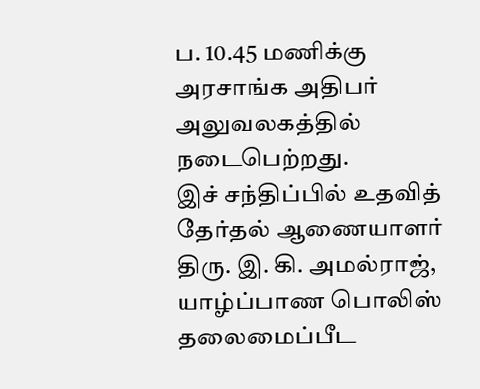ப. 10.45 மணிக்கு அரசாங்க அதிபர் அலுவலகத்தில் நடைபெற்றது.
இச் சந்திப்பில் உதவித் தேர்தல் ஆணையாளர் திரு. இ. கி. அமல்ராஜ், யாழ்ப்பாண பொலிஸ் தலைமைப்பீட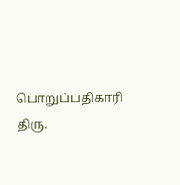பொறுப்பதிகாரி திரு.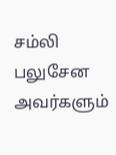சம்லி பலுசேன அவர்களும்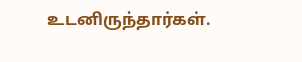உடனிருந்தார்கள்.